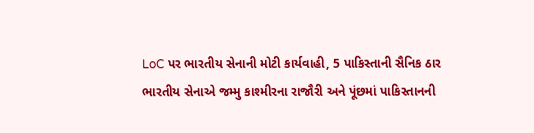LoC પર ભારતીય સેનાની મોટી કાર્યવાહી, 5 પાકિસ્તાની સૈનિક ઠાર
ભારતીય સેનાએ જમ્મુ કાશ્મીરના રાજૌરી અને પૂંછમાં પાકિસ્તાનની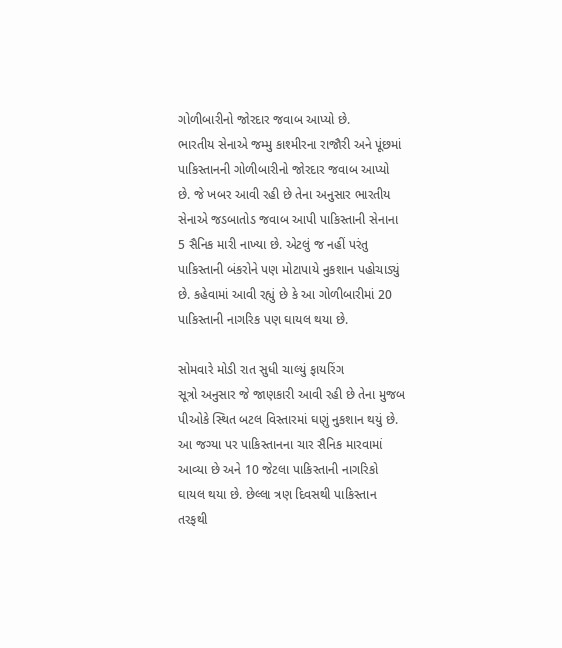ગોળીબારીનો જોરદાર જવાબ આપ્યો છે.
ભારતીય સેનાએ જમ્મુ કાશ્મીરના રાજૌરી અને પૂંછમાં પાકિસ્તાનની ગોળીબારીનો જોરદાર જવાબ આપ્યો છે. જે ખબર આવી રહી છે તેના અનુસાર ભારતીય સેનાએ જડબાતોડ જવાબ આપી પાકિસ્તાની સેનાના 5 સૈનિક મારી નાખ્યા છે. એટલું જ નહીં પરંતુ પાકિસ્તાની બંકરોને પણ મોટાપાયે નુકશાન પહોચાડ્યું છે. કહેવામાં આવી રહ્યું છે કે આ ગોળીબારીમાં 20 પાકિસ્તાની નાગરિક પણ ઘાયલ થયા છે.

સોમવારે મોડી રાત સુધી ચાલ્યું ફાયરિંગ
સૂત્રો અનુસાર જે જાણકારી આવી રહી છે તેના મુજબ પીઓકે સ્થિત બટલ વિસ્તારમાં ઘણું નુકશાન થયું છે. આ જગ્યા પર પાકિસ્તાનના ચાર સૈનિક મારવામાં આવ્યા છે અને 10 જેટલા પાકિસ્તાની નાગરિકો ઘાયલ થયા છે. છેલ્લા ત્રણ દિવસથી પાકિસ્તાન તરફથી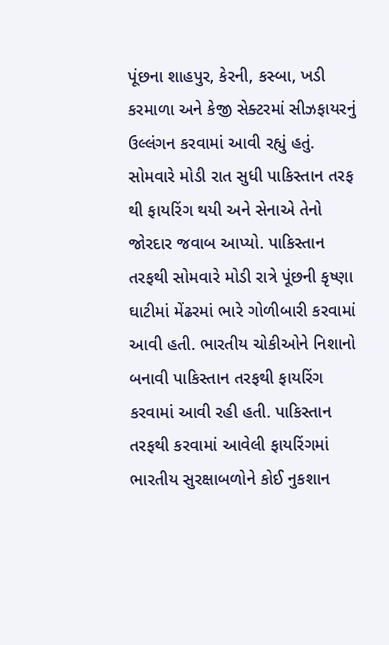પૂંછના શાહપુર, કેરની, કસ્બા, ખડી કરમાળા અને કેજી સેક્ટરમાં સીઝફાયરનું ઉલ્લંગન કરવામાં આવી રહ્યું હતું.
સોમવારે મોડી રાત સુધી પાકિસ્તાન તરફ થી ફાયરિંગ થયી અને સેનાએ તેનો જોરદાર જવાબ આપ્યો. પાકિસ્તાન તરફથી સોમવારે મોડી રાત્રે પૂંછની કૃષ્ણા ઘાટીમાં મેંઢરમાં ભારે ગોળીબારી કરવામાં આવી હતી. ભારતીય ચોકીઓને નિશાનો બનાવી પાકિસ્તાન તરફથી ફાયરિંગ કરવામાં આવી રહી હતી. પાકિસ્તાન તરફથી કરવામાં આવેલી ફાયરિંગમાં ભારતીય સુરક્ષાબળોને કોઈ નુકશાન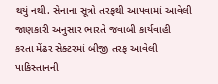થયું નથી. સેનાના સૂત્રો તરફથી આપવામાં આવેલી જાણકારી અનુસાર ભારતે જવાબી કાર્યવાહી કરતા મેંઢર સેક્ટરમાં બીજી તરફ આવેલી પાકિસ્તાનની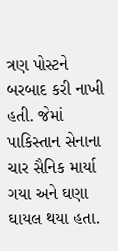ત્રણ પોસ્ટને બરબાદ કરી નાખી હતી. જેમાં પાકિસ્તાન સેનાના ચાર સૈનિક માર્યા ગયા અને ઘણા ઘાયલ થયા હતા.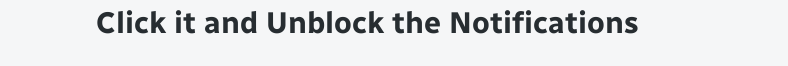Click it and Unblock the Notifications